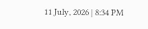11 July, 2026 | 8:34 PM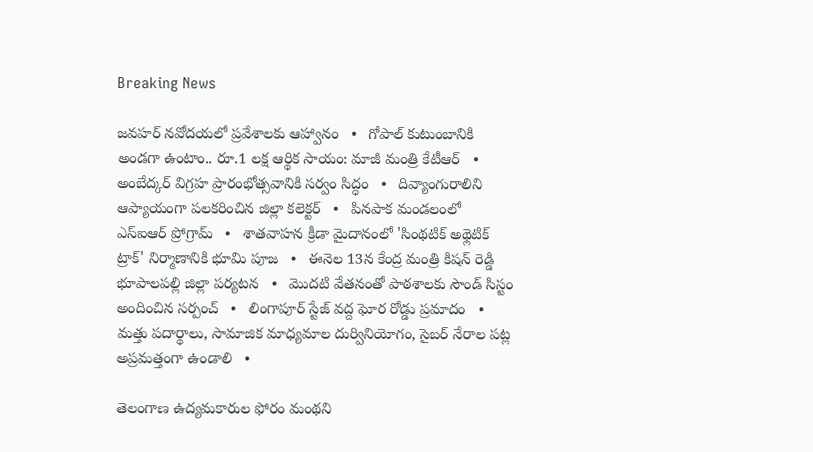Breaking News

జవహర్ నవోదయలో ప్రవేశాలకు ఆహ్వానం   •   గోపాల్ కుటుంబానికి అండగా ఉంటాం.. రూ.1 లక్ష ఆర్థిక సాయం: మాజీ మంత్రి కేటీఆర్   •   అంబేద్కర్ విగ్రహ ప్రారంభోత్సవానికి సర్వం సిద్ధం   •   దివ్యాంగురాలిని ఆప్యాయంగా పలకరించిన జిల్లా కలెక్టర్   •   పినపాక మండలంలో ఎస్ఐఆర్ ప్రోగ్రామ్   •   శాతవాహన క్రీడా మైదానంలో 'సింథటిక్ అథ్లెటిక్ ట్రాక్' నిర్మాణానికి భూమి పూజ   •   ఈనెల 13న కేంద్ర మంత్రి కిషన్ రెడ్డి భూపాలపల్లి జిల్లా పర్యటన   •   మొదటి వేతనంతో పాఠశాలకు సౌండ్ సిస్టం అందించిన సర్పంచ్   •   లింగాపూర్ స్టేజ్ వద్ద ఘోర రోడ్డు ప్రమాదం   •   మత్తు పదార్థాలు, సామాజిక మాధ్యమాల దుర్వినియోగం, సైబర్ నేరాల పట్ల అప్రమత్తంగా ఉండాలి   •

తెలంగాణ ఉద్యమకారుల ఫోరం మంథని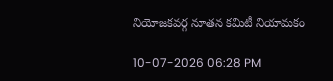నియోజకవర్గ నూతన కమిటీ నియామకం

10-07-2026 06:28 PM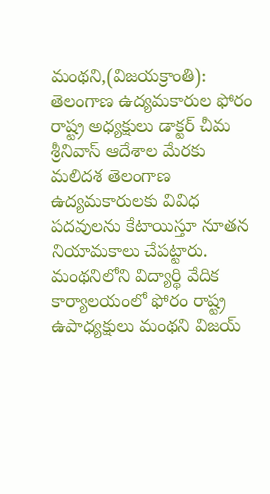మంథని,(విజయక్రాంతి): తెలంగాణ ఉద్యమకారుల ఫోరం రాష్ట్ర అధ్యక్షులు డాక్టర్ చీమ శ్రీనివాస్ ఆదేశాల మేరకు మలిదశ తెలంగాణ ఉద్యమకారులకు వివిధ పదవులను కేటాయిస్తూ నూతన నియామకాలు చేపట్టారు. మంథనిలోని విద్యార్థి వేదిక కార్యాలయంలో ఫోరం రాష్ట్ర ఉపాధ్యక్షులు మంథని విజయ్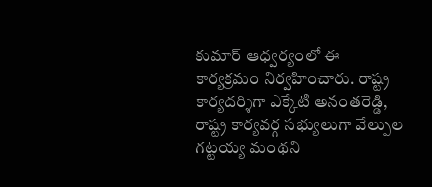కుమార్ ఆధ్వర్యంలో ఈ కార్యక్రమం నిర్వహించారు. రాష్ట్ర కార్యదర్శిగా ఎక్కేటి అనంతరెడ్డి, రాష్ట్ర కార్యవర్గ సభ్యులుగా వేల్పుల గట్టయ్య మంథని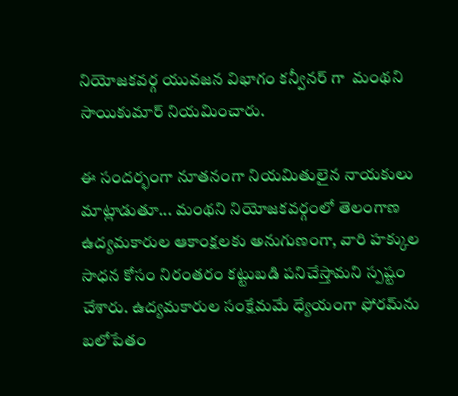నియోజకవర్గ యువజన విభాగం కన్వీనర్ గా  మంథని సాయికుమార్ నియమించారు.

ఈ సందర్భంగా నూతనంగా నియమితులైన నాయకులు మాట్లాడుతూ... మంథని నియోజకవర్గంలో తెలంగాణ ఉద్యమకారుల ఆకాంక్షలకు అనుగుణంగా, వారి హక్కుల సాధన కోసం నిరంతరం కట్టుబడి పనిచేస్తామని స్పష్టం చేశారు. ఉద్యమకారుల సంక్షేమమే ధ్యేయంగా ఫోరమ్‌ను బలోపేతం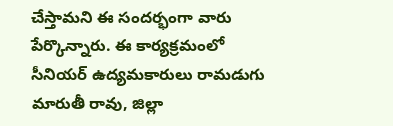చేస్తామని ఈ సందర్భంగా వారు పేర్కొన్నారు. ఈ కార్యక్రమంలో సీనియర్ ఉద్యమకారులు రామడుగు మారుతీ రావు, జిల్లా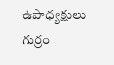ఉపాధ్యక్షులు గుర్రం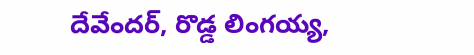దేవేందర్, రొడ్డ లింగయ్య,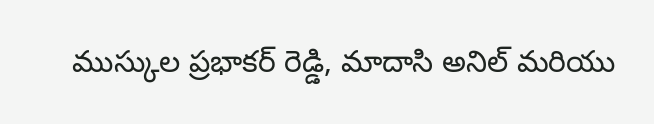ముస్కుల ప్రభాకర్ రెడ్డి, మాదాసి అనిల్ మరియు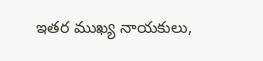ఇతర ముఖ్య నాయకులు,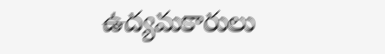ఉద్యమకారులు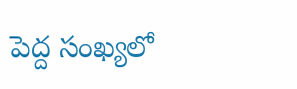పెద్ద సంఖ్యలో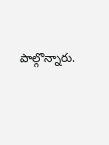పాల్గొన్నారు.